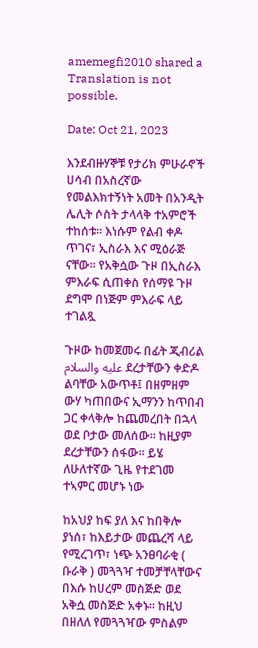amemegfi2010 shared a
Translation is not possible.

Date: Oct 21, 2023

እንደብዙሃኞቹ የታሪክ ምሁራኖች ሀሳብ በአስረኛው የመልእክተኝነት አመት በአንዲት ሌሊት ሶስት ታላላቅ ተአምሮች ተከሰቱ። እነሱም የልብ ቀዶ ጥገና፣ ኢስራእ እና ሚዕራጅ ናቸው። የአቅሷው ጉዞ በኢስራእ ምእራፍ ሲጠቀስ የሰማዩ ጉዞ ደግሞ በነጅም ምእራፍ ላይ ተገልጿ

ጉዞው ከመጀመሩ በፊት ጂብሪል عليه والسلام ደረታቸውን ቀድዶ ልባቸው አውጥቶ፤ በዘምዘም ውሃ ካጠበውና ኢማንን ከጥበብ ጋር ቀላቅሎ ከጨመረበት በኋላ ወደ ቦታው መለሰው። ከዚያም ደረታቸውን ሰፋው። ይሄ ለሁለተኛው ጊዜ የተደገመ ተኣምር መሆኑ ነው

ከአህያ ከፍ ያለ እና ከበቅሎ ያነሰ፣ ከእይታው መጨረሻ ላይ የሚረገጥ፣ ነጭ አንፀባራቂ ( ቡራቅ ) መጓጓዣ ተመቻቸላቸውና በእሱ ከሀረም መስጅድ ወደ አቅሷ መስጅድ አቀኑ። ከዚህ በዘለለ የመጓጓዣው ምስልም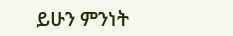ይሁን ምንነት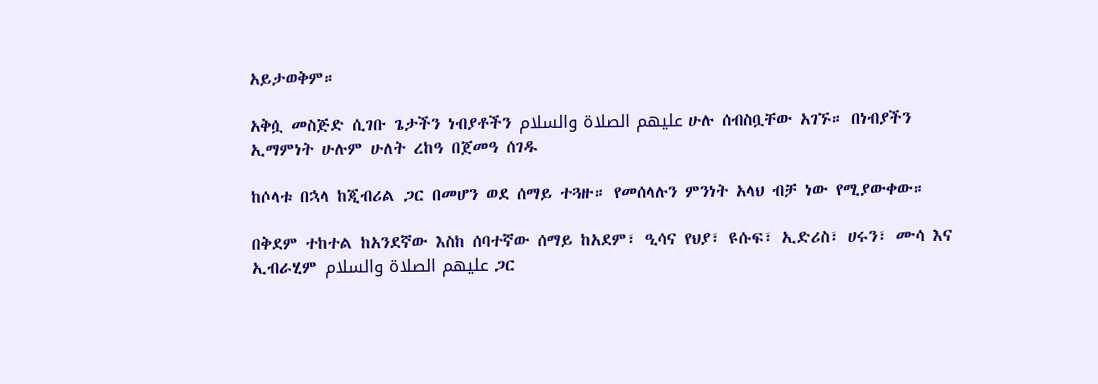አይታወቅም።

አቅሷ መስጅድ ሲገቡ ጌታችን ነብያቶችን عليهم الصلاة والسلام ሁሉ ሰብስቧቸው አገኙ። በነብያችን ኢማምነት ሁሉም ሁለት ረከዓ በጀመዓ ሰገዱ

ከሶላቱ በኋላ ከጂብሪል ጋር በመሆን ወደ ሰማይ ተጓዙ። የመሰላሉን ምንነት አላህ ብቻ ነው የሚያውቀው።

በቅደም ተከተል ከአንደኛው እስከ ሰባተኛው ሰማይ ከአደም፣ ዒሳና የህያ፣ ዩሱፍ፣ ኢድሪስ፣ ሀሩን፣ ሙሳ እና ኢብራሂም عليهم الصلاة والسلام ጋር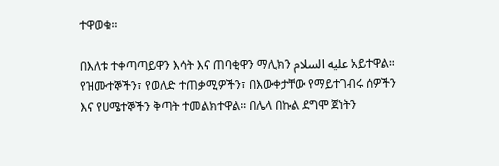ተዋወቁ።

በእለቱ ተቀጣጣይዋን እሳት እና ጠባቂዋን ማሊክን عليه السلام አይተዋል። የዝሙተኞችን፣ የወለድ ተጠቃሚዎችን፣ በእውቀታቸው የማይተገብሩ ሰዎችን እና የሀሜተኞችን ቅጣት ተመልክተዋል። በሌላ በኩል ደግሞ ጀነትን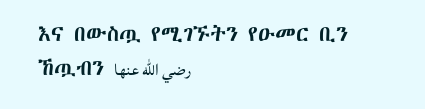እና በውስጧ የሚገኙትን የዑመር ቢን ኸጧብን رضي الله عنها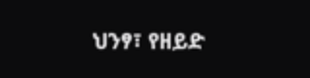ህንፃ፣ የዘይድ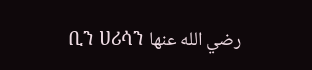ቢን ሀሪሳን رضي الله عنها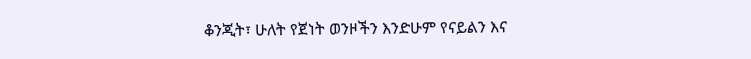ቆንጂት፣ ሁለት የጀነት ወንዞችን እንድሁም የናይልን እና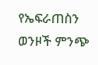የኤፍራጠስን ወንዞች ምንጭ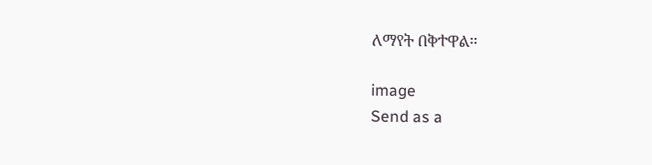ለማየት በቅተዋል።

image
Send as a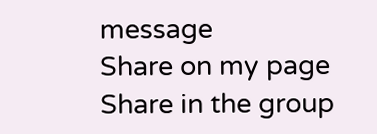message
Share on my page
Share in the group